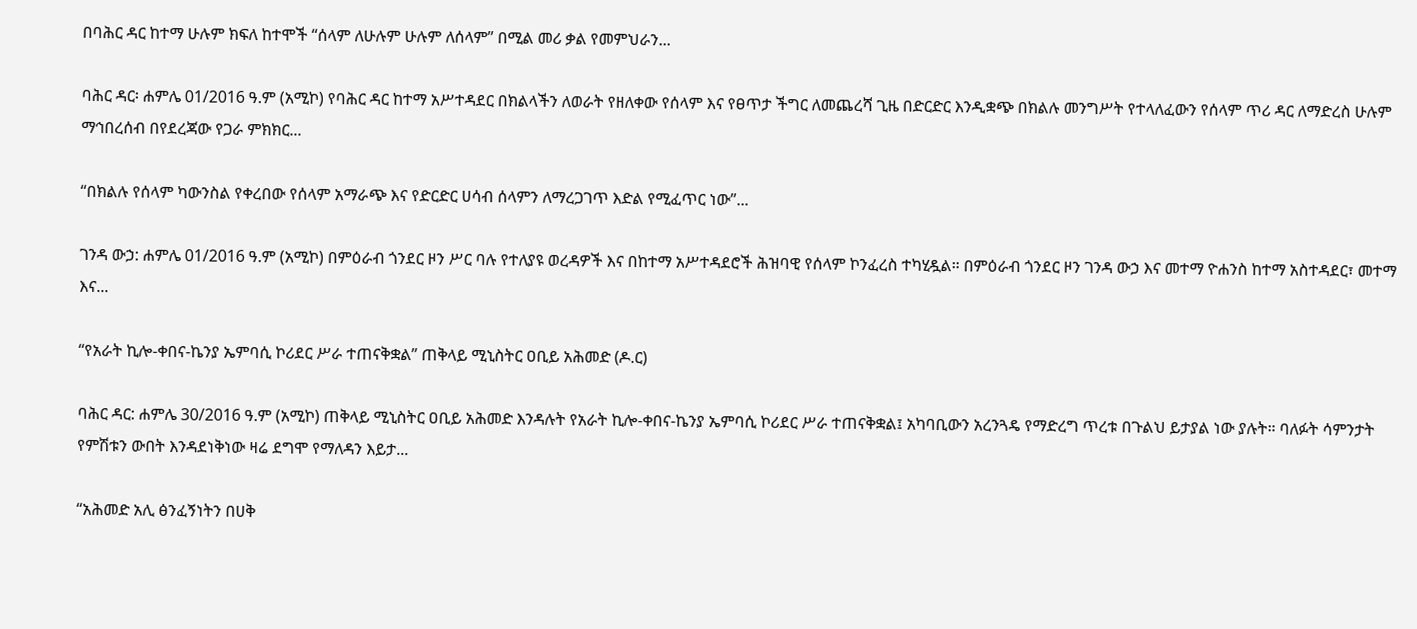በባሕር ዳር ከተማ ሁሉም ክፍለ ከተሞች “ሰላም ለሁሉም ሁሉም ለሰላም” በሚል መሪ ቃል የመምህራን...

ባሕር ዳር፡ ሐምሌ 01/2016 ዓ.ም (አሚኮ) የባሕር ዳር ከተማ አሥተዳደር በክልላችን ለወራት የዘለቀው የሰላም እና የፀጥታ ችግር ለመጨረሻ ጊዜ በድርድር እንዲቋጭ በክልሉ መንግሥት የተላለፈውን የሰላም ጥሪ ዳር ለማድረስ ሁሉም ማኅበረሰብ በየደረጃው የጋራ ምክክር...

“በክልሉ የሰላም ካውንስል የቀረበው የሰላም አማራጭ እና የድርድር ሀሳብ ሰላምን ለማረጋገጥ እድል የሚፈጥር ነው”...

ገንዳ ውኃ: ሐምሌ 01/2016 ዓ.ም (አሚኮ) በምዕራብ ጎንደር ዞን ሥር ባሉ የተለያዩ ወረዳዎች እና በከተማ አሥተዳደሮች ሕዝባዊ የሰላም ኮንፈረስ ተካሂዷል። በምዕራብ ጎንደር ዞን ገንዳ ውኃ እና መተማ ዮሐንስ ከተማ አስተዳደር፣ መተማ እና...

“የአራት ኪሎ-ቀበና-ኬንያ ኤምባሲ ኮሪደር ሥራ ተጠናቅቋል” ጠቅላይ ሚኒስትር ዐቢይ አሕመድ (ዶ.ር)

ባሕር ዳር: ሐምሌ 30/2016 ዓ.ም (አሚኮ) ጠቅላይ ሚኒስትር ዐቢይ አሕመድ እንዳሉት የአራት ኪሎ-ቀበና-ኬንያ ኤምባሲ ኮሪደር ሥራ ተጠናቅቋል፤ አካባቢውን አረንጓዴ የማድረግ ጥረቱ በጉልህ ይታያል ነው ያሉት። ባለፉት ሳምንታት የምሽቱን ውበት እንዳደነቅነው ዛሬ ደግሞ የማለዳን እይታ...

“አሕመድ አሊ ፅንፈኝነትን በሀቅ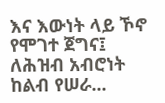እና እውነት ላይ ኾኖ የሞገተ ጀግና፤ ለሕዝብ አብሮነት ከልብ የሠራ...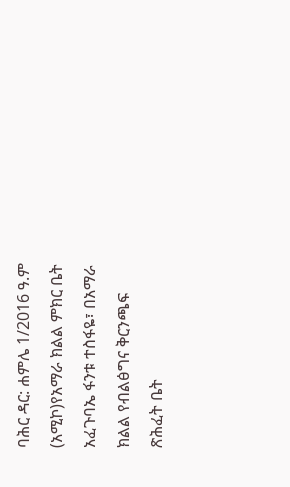ባሕር ዳር: ሐምሌ 1/2016 ዓ.ም (አሚኮ)የአማራ ክልል ምክር ቤት አፈጉባኤ ፋንቱ ተስፋዬ፣ በአማራ ክልል የብልፅግና ቅርንጫፍ ጽሕፈት ቤት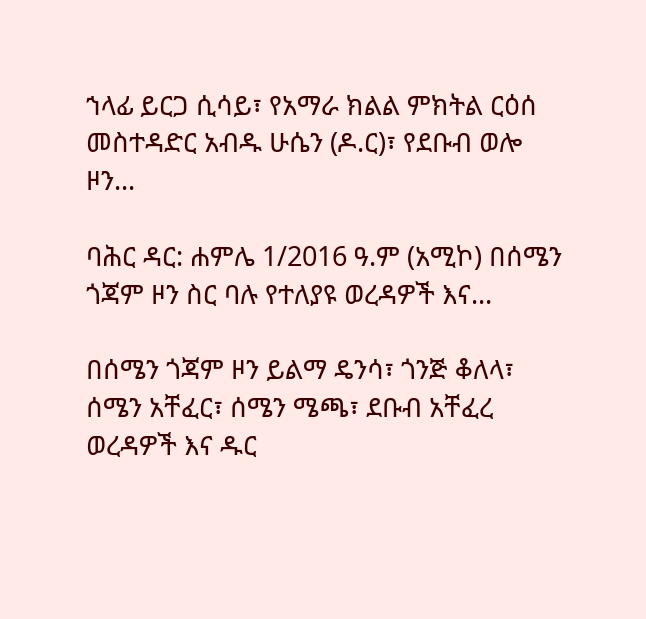ኀላፊ ይርጋ ሲሳይ፣ የአማራ ክልል ምክትል ርዕሰ መስተዳድር አብዱ ሁሴን (ዶ.ር)፣ የደቡብ ወሎ ዞን...

ባሕር ዳር: ሐምሌ 1/2016 ዓ.ም (አሚኮ) በሰሜን ጎጃም ዞን ስር ባሉ የተለያዩ ወረዳዎች እና...

በሰሜን ጎጃም ዞን ይልማ ዴንሳ፣ ጎንጅ ቆለላ፣ ሰሜን አቸፈር፣ ሰሜን ሜጫ፣ ደቡብ አቸፈረ ወረዳዎች እና ዱር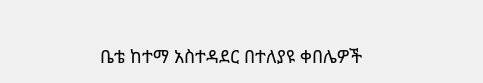ቤቴ ከተማ አስተዳደር በተለያዩ ቀበሌዎች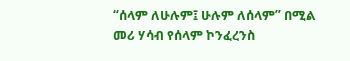“ሰላም ለሁሉም፤ ሁሉም ለሰላም” በሚል መሪ ሃሳብ የሰላም ኮንፈረንስ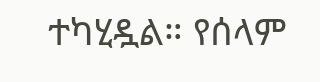ተካሂዷል። የሰላም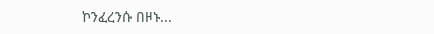ኮንፈረንሱ በዞኑ...